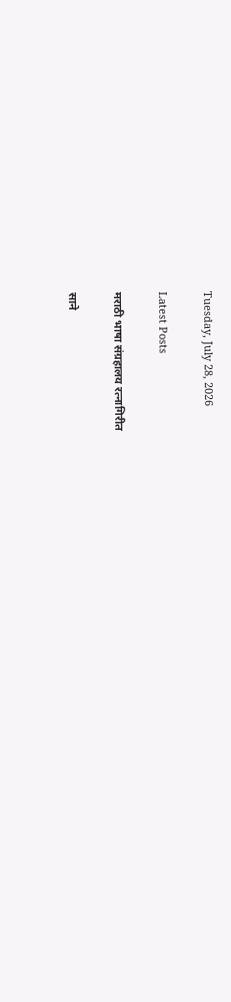Tuesday, July 28, 2026

Latest Posts

मराठी भाषा संग्रहालय रत्नागिरीत

साने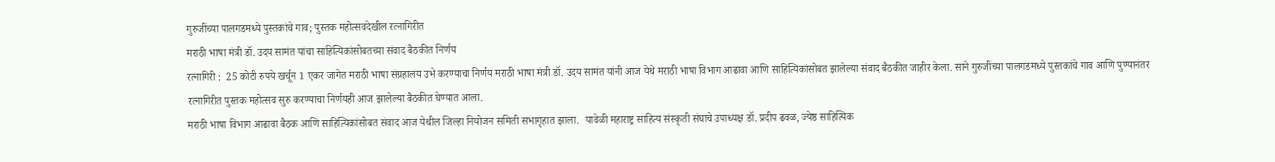गुरुजींच्या पालगडमध्ये पुस्तकांचे गाव; पुस्तक महोत्सवदेखील रत्नागिरीत
मराठी भाषा मंत्री डॉ. उदय सामंत यांचा साहित्यिकांसोबतच्या संवाद बैठकीत निर्णय
रत्नागिरी :  25 कोटी रुपये खर्चून 1 एकर जागेत मराठी भाषा संग्रहालय उभे करण्याचा निर्णय मराठी भाषा मंत्री डॉ. उदय सामंत यांनी आज येथे मराठी भाषा विभाग आढावा आणि साहित्यिकांसोबत झालेल्या संवाद बैठकीत जाहीर केला. साने गुरुजींच्या पालगडमध्ये पुस्तकांचे गाव आणि पुण्यानंतर रत्नागिरीत पुस्तक महोत्सव सुरु करण्याचा निर्णयही आज झालेल्या बैठकीत घेण्यात आला.
मराठी भाषा विभाग आढावा बैठक आणि साहित्यिकांसोबत संवाद आज येथील जिल्हा नियोजन समिती सभागृहात झाला.  यावेळी महाराष्ट्र साहित्य संस्कृती संघाचे उपाध्यक्ष डॉ. प्रदीप ढवळ, ज्येष्ठ साहित्यिक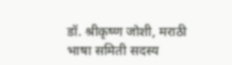डॉ. श्रीकृष्ण जोशी, मराठी भाषा समिती सदस्य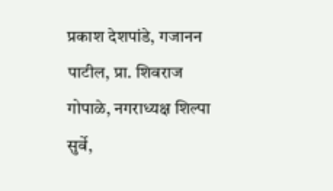प्रकाश देशपांडे, गजानन पाटील, प्रा. शिवराज गोपाळे, नगराध्यक्ष शिल्पा सुर्वे,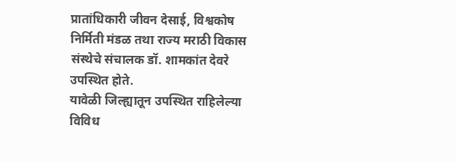प्रातांधिकारी जीवन देसाई, विश्वकोष निर्मिती मंडळ तथा राज्य मराठी विकास संस्थेचे संचालक डॉ. शामकांत देवरे उपस्थित होते.
यावेळी जिल्ह्यातून उपस्थित राहिलेल्या विविध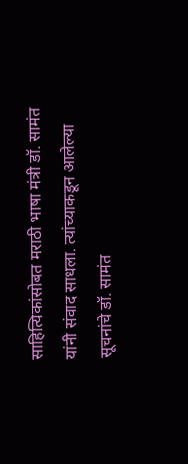साहित्यिकांसोबत मराठी भाषा मंत्री डॉ. सामंत यांनी संवाद साधला. त्यांच्याकडून आलेल्या सूचनांचे डॉ. सामंत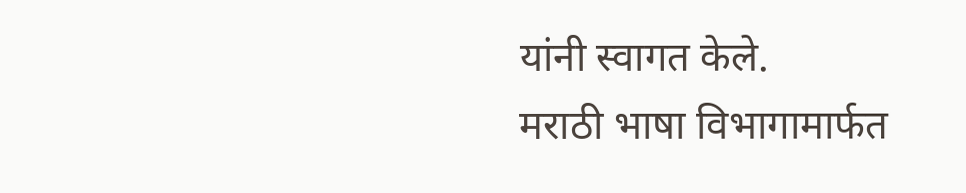यांनी स्वागत केले.
मराठी भाषा विभागामार्फत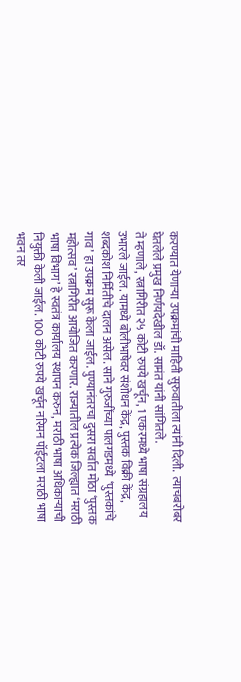करण्यात येणाऱ्या उपक्रमांची माहिती सुरुवातीला त्यांनी दिली.  त्याचबरोबर घेतलेले प्रमुख निर्णयदेखील डॉ. सामंत यांनी सांगितले.
ते म्हणाले, रत्नागिरीत २५ कोटी रुपये खर्चून, 1 एकरमध्ये भाषा संग्रहालय उभारले जाईल. यामध्ये बोलीभाषेवर संशोधन केंद्र, पुस्तक विक्री केंद्र, शब्दकोश निर्मितीचे दालन असेल. साने गुरुजींच्या पालगडमध्ये  ‘पुस्तकांचे गाव’ हा उपक्रम सुरू केला जाईल. पुण्यानंतरचा दुसरा सर्वात मोठा ‘पुस्तक महोत्सव’ रत्नागिरीत आयोजित करणार. राज्यातील प्रत्येक जिल्ह्यात ‘मराठी भाषा विभाग’ हे स्वतंत्र कार्यालय स्थापन करुन, मराठी भाषा अधिकाऱ्याची नियुक्ती केली जाईल. 100 कोटी रुपये खर्चून नरिमन पॉईंटला मराठी भाषा भवन तर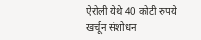ऐरोली येथे 40 कोटी रुपये खर्चून संशोधन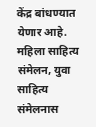केंद्र बांधण्यात येणार आहे. महिला साहित्य संमेलन, युवा साहित्य संमेलनास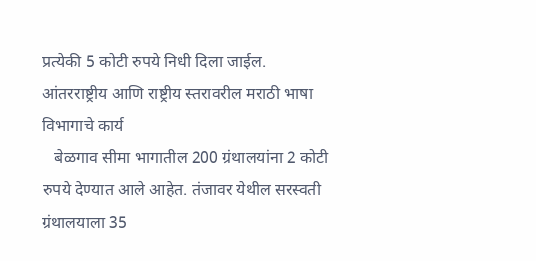प्रत्येकी 5 कोटी रुपये निधी दिला जाईल.
आंतरराष्ट्रीय आणि राष्ट्रीय स्तरावरील मराठी भाषा विभागाचे कार्य
   बेळगाव सीमा भागातील 200 ग्रंथालयांना 2 कोटी रुपये देण्यात आले आहेत. तंजावर येथील सरस्वती ग्रंथालयाला 35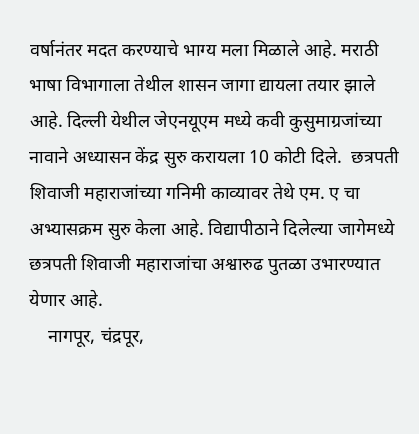वर्षानंतर मदत करण्याचे भाग्य मला मिळाले आहे. मराठी भाषा विभागाला तेथील शासन जागा द्यायला तयार झाले आहे. दिल्ली येथील जेएनयूएम मध्ये कवी कुसुमाग्रजांच्या नावाने अध्यासन केंद्र सुरु करायला 10 कोटी दिले.  छत्रपती शिवाजी महाराजांच्या गनिमी काव्यावर तेथे एम. ए चा अभ्यासक्रम सुरु केला आहे. विद्यापीठाने दिलेल्या जागेमध्ये छत्रपती शिवाजी महाराजांचा अश्वारुढ पुतळा उभारण्यात येणार आहे.
    नागपूर, चंद्रपूर,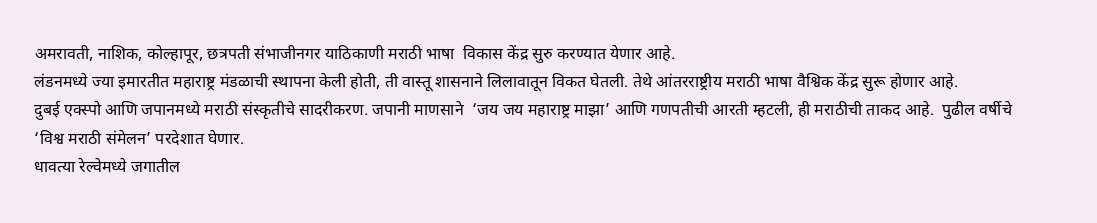अमरावती, नाशिक, कोल्हापूर, छत्रपती संभाजीनगर याठिकाणी मराठी भाषा  विकास केंद्र सुरु करण्यात येणार आहे.
लंडनमध्ये ज्या इमारतीत महाराष्ट्र मंडळाची स्थापना केली होती, ती वास्तू शासनाने लिलावातून विकत घेतली. तेथे आंतरराष्ट्रीय मराठी भाषा वैश्विक केंद्र सुरू होणार आहे.
दुबई एक्स्पो आणि जपानमध्ये मराठी संस्कृतीचे सादरीकरण. जपानी माणसाने  ‘जय जय महाराष्ट्र माझा’ आणि गणपतीची आरती म्हटली, ही मराठीची ताकद आहे.  पुढील वर्षीचे ‘विश्व मराठी संमेलन’ परदेशात घेणार.
धावत्या रेल्वेमध्ये जगातील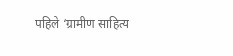पहिले ‘ग्रामीण साहित्य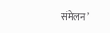संमेलन’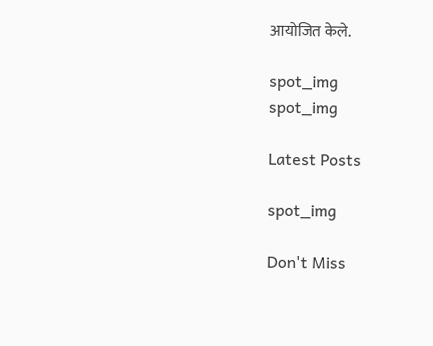आयोजित केले.

spot_img
spot_img

Latest Posts

spot_img

Don't Miss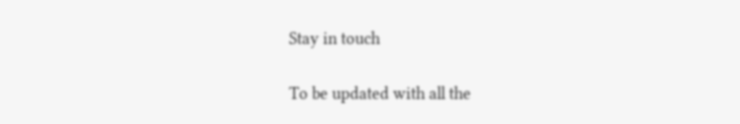Stay in touch

To be updated with all the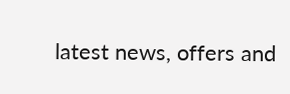latest news, offers and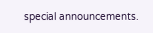special announcements.